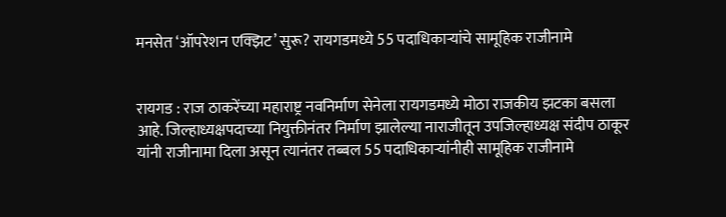मनसेत ‘ऑपरेशन एक्झिट’ सुरू? रायगडमध्ये 55 पदाधिकाऱ्यांचे सामूहिक राजीनामे


रायगड : राज ठाकरेंच्या महाराष्ट्र नवनिर्माण सेनेला रायगडमध्ये मोठा राजकीय झटका बसला आहे. जिल्हाध्यक्षपदाच्या नियुक्तीनंतर निर्माण झालेल्या नाराजीतून उपजिल्हाध्यक्ष संदीप ठाकूर यांनी राजीनामा दिला असून त्यानंतर तब्बल 55 पदाधिकाऱ्यांनीही सामूहिक राजीनामे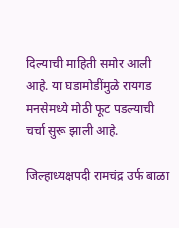दिल्याची माहिती समोर आली आहे. या घडामोडींमुळे रायगड मनसेमध्ये मोठी फूट पडल्याची चर्चा सुरू झाली आहे.

जिल्हाध्यक्षपदी रामचंद्र उर्फ बाळा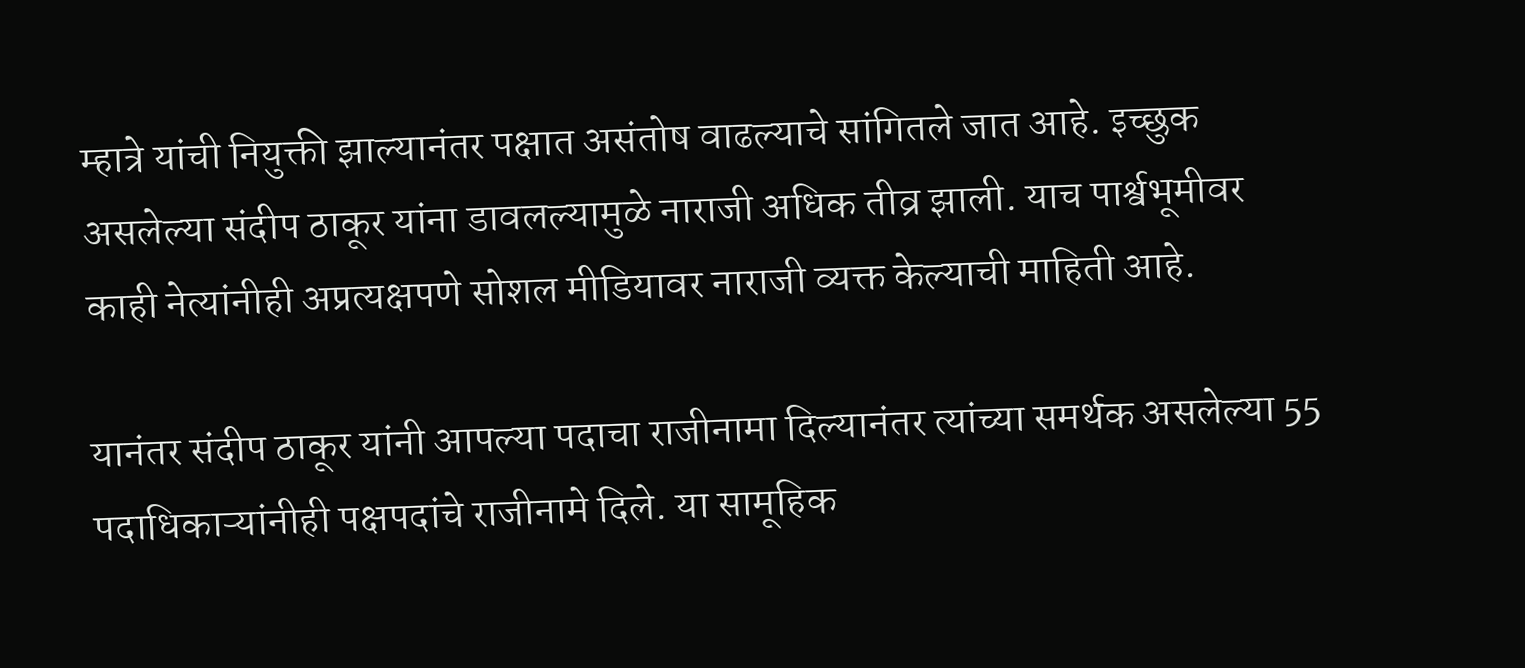म्हात्रे यांची नियुक्ती झाल्यानंतर पक्षात असंतोष वाढल्याचे सांगितले जात आहे. इच्छुक असलेल्या संदीप ठाकूर यांना डावलल्यामुळे नाराजी अधिक तीव्र झाली. याच पार्श्वभूमीवर काही नेत्यांनीही अप्रत्यक्षपणे सोशल मीडियावर नाराजी व्यक्त केल्याची माहिती आहे.

यानंतर संदीप ठाकूर यांनी आपल्या पदाचा राजीनामा दिल्यानंतर त्यांच्या समर्थक असलेल्या 55 पदाधिकाऱ्यांनीही पक्षपदांचे राजीनामे दिले. या सामूहिक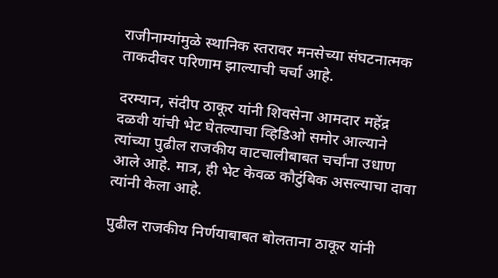राजीनाम्यांमुळे स्थानिक स्तरावर मनसेच्या संघटनात्मक ताकदीवर परिणाम झाल्याची चर्चा आहे.

दरम्यान, संदीप ठाकूर यांनी शिवसेना आमदार महेंद्र दळवी यांची भेट घेतल्याचा व्हिडिओ समोर आल्याने त्यांच्या पुढील राजकीय वाटचालीबाबत चर्चांना उधाण आले आहे. मात्र, ही भेट केवळ कौटुंबिक असल्याचा दावा त्यांनी केला आहे.

पुढील राजकीय निर्णयाबाबत बोलताना ठाकूर यांनी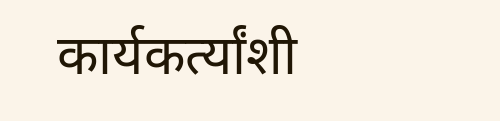कार्यकर्त्यांशी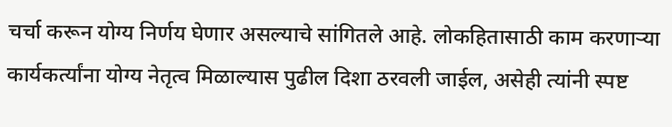चर्चा करून योग्य निर्णय घेणार असल्याचे सांगितले आहे. लोकहितासाठी काम करणाऱ्या कार्यकर्त्यांना योग्य नेतृत्व मिळाल्यास पुढील दिशा ठरवली जाईल, असेही त्यांनी स्पष्ट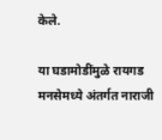केले.

या घडामोडींमुळे रायगड मनसेमध्ये अंतर्गत नाराजी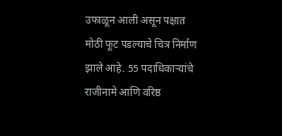उफाळून आली असून पक्षात मोठी फूट पडल्याचे चित्र निर्माण झाले आहे. 55 पदाधिकाऱ्यांचे राजीनामे आणि वरिष्ठ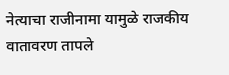नेत्याचा राजीनामा यामुळे राजकीय वातावरण तापले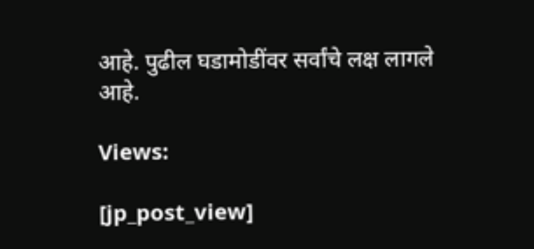आहे. पुढील घडामोडींवर सर्वांचे लक्ष लागले आहे.

Views:

[jp_post_view]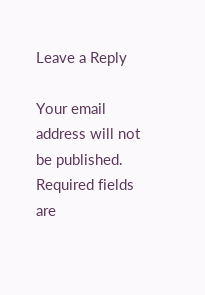Leave a Reply

Your email address will not be published. Required fields are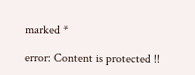marked *

error: Content is protected !!